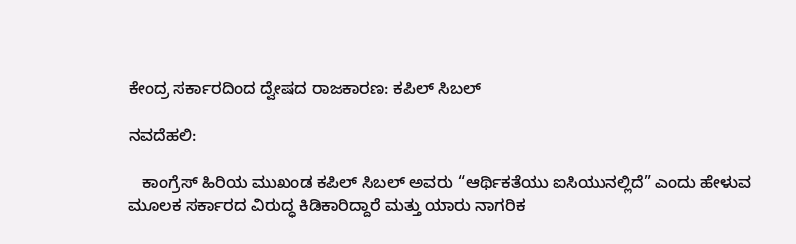ಕೇಂದ್ರ ಸರ್ಕಾರದಿಂದ ದ್ವೇಷದ ರಾಜಕಾರಣ: ಕಪಿಲ್ ಸಿಬಲ್

ನವದೆಹಲಿ:

   ಕಾಂಗ್ರೆಸ್ ಹಿರಿಯ ಮುಖಂಡ ಕಪಿಲ್ ಸಿಬಲ್ ಅವರು “ಆರ್ಥಿಕತೆಯು ಐಸಿಯುನಲ್ಲಿದೆ” ಎಂದು ಹೇಳುವ ಮೂಲಕ ಸರ್ಕಾರದ ವಿರುದ್ಧ ಕಿಡಿಕಾರಿದ್ದಾರೆ ಮತ್ತು ಯಾರು ನಾಗರಿಕ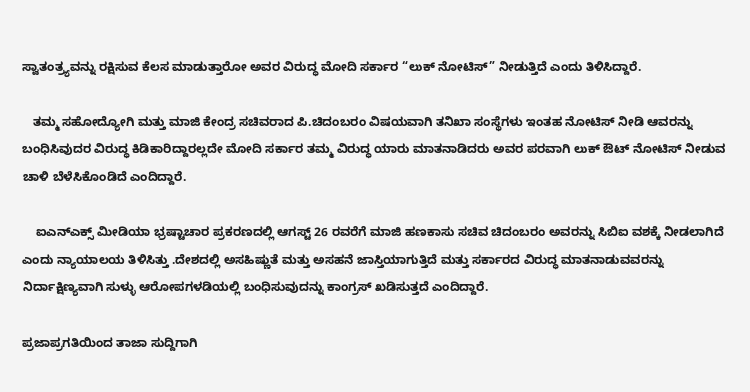ಸ್ವಾತಂತ್ರ್ಯವನ್ನು ರಕ್ಷಿಸುವ ಕೆಲಸ ಮಾಡುತ್ತಾರೋ ಅವರ ವಿರುದ್ಧ ಮೋದಿ ಸರ್ಕಾರ “ಲುಕ್ ನೋಟಿಸ್” ನೀಡುತ್ತಿದೆ ಎಂದು ತಿಳಿಸಿದ್ದಾರೆ.

   ತಮ್ಮ ಸಹೋದ್ಯೋಗಿ ಮತ್ತು ಮಾಜಿ ಕೇಂದ್ರ ಸಚಿವರಾದ ಪಿ.ಚಿದಂಬರಂ ವಿಷಯವಾಗಿ ತನಿಖಾ ಸಂಸ್ಥೆಗಳು ಇಂತಹ ನೋಟಿಸ್ ನೀಡಿ ಆವರನ್ನು ಬಂಧಿಸಿವುದರ ವಿರುದ್ಧ ಕಿಡಿಕಾರಿದ್ದಾರಲ್ಲದೇ ಮೋದಿ ಸರ್ಕಾರ ತಮ್ಮ ವಿರುದ್ಧ ಯಾರು ಮಾತನಾಡಿದರು ಅವರ ಪರವಾಗಿ ಲುಕ್ ಔಟ್ ನೋಟಿಸ್ ನೀಡುವ  ಚಾಳಿ ಬೆಳೆಸಿಕೊಂಡಿದೆ ಎಂದಿದ್ದಾರೆ.

    ಐಎನ್‌ಎಕ್ಸ್ ಮೀಡಿಯಾ ಭ್ರಷ್ಟಾಚಾರ ಪ್ರಕರಣದಲ್ಲಿ ಆಗಸ್ಟ್ 26 ರವರೆಗೆ ಮಾಜಿ ಹಣಕಾಸು ಸಚಿವ ಚಿದಂಬರಂ ಅವರನ್ನು ಸಿಬಿಐ ವಶಕ್ಕೆ ನೀಡಲಾಗಿದೆ ಎಂದು ನ್ಯಾಯಾಲಯ ತಿಳಿಸಿತ್ತು .ದೇಶದಲ್ಲಿ ಅಸಹಿಷ್ಣುತೆ ಮತ್ತು ಅಸಹನೆ ಜಾಸ್ತಿಯಾಗುತ್ತಿದೆ ಮತ್ತು ಸರ್ಕಾರದ ವಿರುದ್ಧ ಮಾತನಾಡುವವರನ್ನು ನಿರ್ದಾಕ್ಷಿಣ್ಯವಾಗಿ ಸುಳ್ಳು ಆರೋಪಗಳಡಿಯಲ್ಲಿ ಬಂಧಿಸುವುದನ್ನು ಕಾಂಗ್ರಸ್ ಖಡಿಸುತ್ತದೆ ಎಂದಿದ್ದಾರೆ.

ಪ್ರಜಾಪ್ರಗತಿಯಿಂದ ತಾಜಾ ಸುದ್ದಿಗಾಗಿ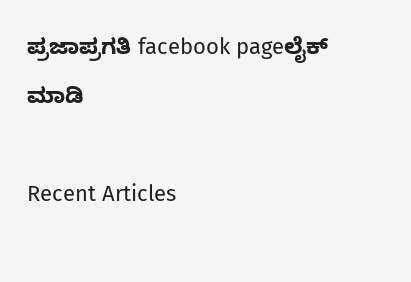ಪ್ರಜಾಪ್ರಗತಿ facebook pageಲೈಕ್ ಮಾಡಿ

Recent Articles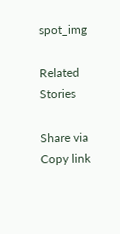spot_img

Related Stories

Share via
Copy link